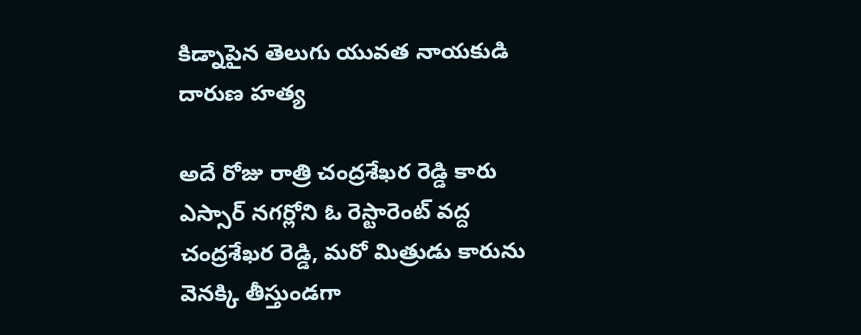కిడ్నాపైన తెలుగు యువత నాయకుడి దారుణ హత్య

అదే రోజు రాత్రి చంద్రశేఖర రెడ్డి కారు ఎస్సార్ నగర్లోని ఓ రెస్టారెంట్ వద్ద చంద్రశేఖర రెడ్డి, మరో మిత్రుడు కారును వెనక్కి తీస్తుండగా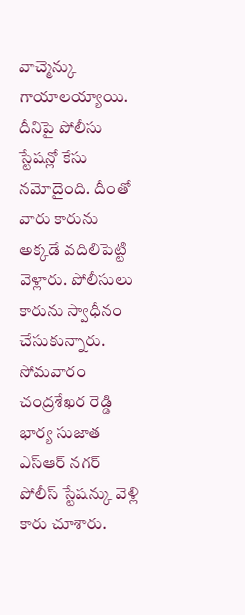వాచ్మెన్కు గాయాలయ్యాయి. దీనిపై పోలీసు స్టేషన్లో కేసు నమోదైంది. దీంతో వారు కారును అక్కడే వదిలిపెట్టి వెళ్లారు. పోలీసులు కారును స్వాధీనం చేసుకున్నారు. సోమవారం చంద్రశేఖర రెడ్డి భార్య సుజాత ఎస్ఆర్ నగర్ పోలీస్ స్టేషన్కు వెళ్లి కారు చూశారు.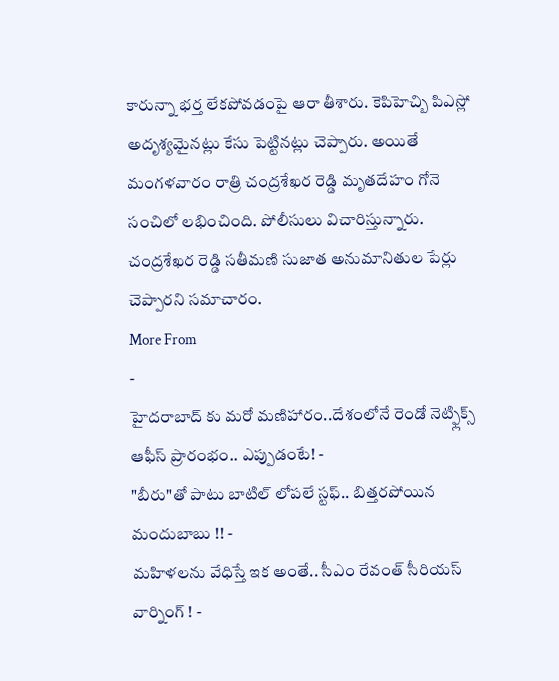కారున్నా భర్త లేకపోవడంపై ఆరా తీశారు. కెపిహెచ్బి పిఎస్లో అదృశ్యమైనట్లు కేసు పెట్టినట్లు చెప్పారు. అయితే మంగళవారం రాత్రి చంద్రశేఖర రెడ్డి మృతదేహం గోనె సంచిలో లభించింది. పోలీసులు విచారిస్తున్నారు. చంద్రశేఖర రెడ్డి సతీమణి సుజాత అనుమానితుల పేర్లు చెప్పారని సమాచారం.
More From
-
హైదరాబాద్ కు మరో మణిహారం..దేశంలోనే రెండో నెట్ఫ్లిక్స్ ఆఫీస్ ప్రారంభం.. ఎప్పుడంటే! -
"బీరు"తో పాటు బాటిల్ లోపలే స్టఫ్.. బిత్తరపోయిన మందుబాబు !! -
మహిళలను వేధిస్తే ఇక అంతే.. సీఎం రేవంత్ సీరియస్ వార్నింగ్ ! -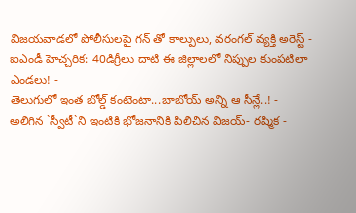విజయవాడలో పోలీసులపై గన్ తో కాల్పులు, వరంగల్ వ్యక్తి అరెస్ట్ -
ఐఎండీ హెచ్చరిక: 40డిగ్రీలు దాటి ఈ జిల్లాలలో నిప్పుల కుంపటిలా ఎండలు! -
తెలుగులో ఇంత బోల్డ్ కంటెంటా...బాబోయ్ అన్ని ఆ సీన్లే..! -
అలిగిన `స్వీటీ`ని ఇంటికి భోజనానికి పిలిచిన విజయ్- రష్మిక -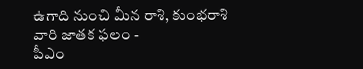ఉగాది నుంచి మీన రాశి, కుంభరాశి వారి జాతక ఫలం -
పీఎం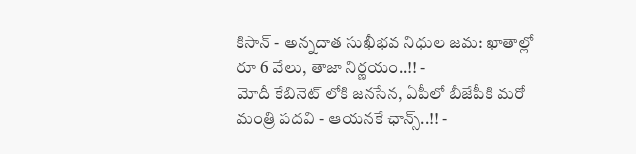కిసాన్ - అన్నదాత సుఖీభవ నిధుల జమ: ఖాతాల్లో రూ 6 వేలు, తాజా నిర్ణయం..!! -
మోదీ కేబినెట్ లోకి జనసేన, ఏపీలో బీజేపీకి మరో మంత్రి పదవి - ఆయనకే ఛాన్స్..!! -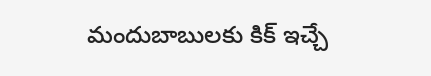మందుబాబులకు కిక్ ఇచ్చే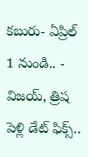కబురు- ఏప్రిల్ 1 నుండి.. -
విజయ్, త్రిష పెళ్లి డేట్ ఫిక్స్..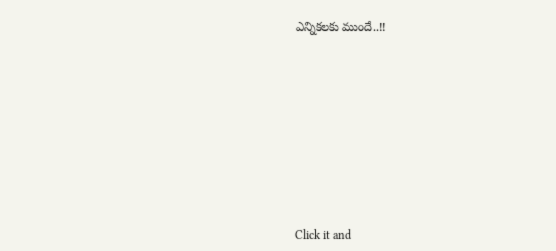ఎన్నికలకు ముందే..!!












Click it and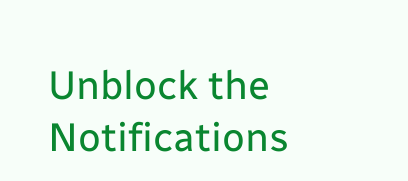Unblock the Notifications